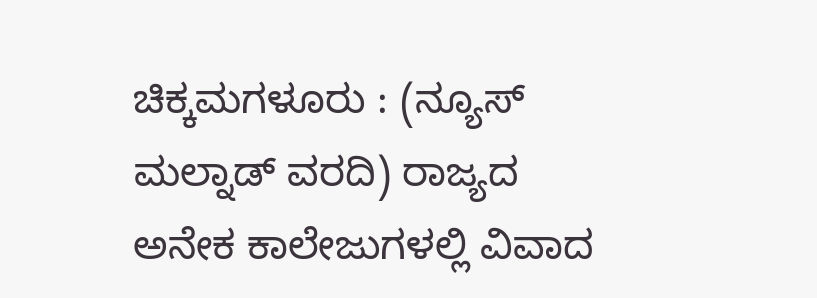ಚಿಕ್ಕಮಗಳೂರು : (ನ್ಯೂಸ್ ಮಲ್ನಾಡ್ ವರದಿ) ರಾಜ್ಯದ ಅನೇಕ ಕಾಲೇಜುಗಳಲ್ಲಿ ವಿವಾದ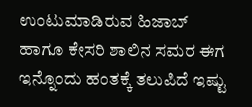ಉಂಟುಮಾಡಿರುವ ಹಿಜಾಬ್ ಹಾಗೂ ಕೇಸರಿ ಶಾಲಿನ ಸಮರ ಈಗ ಇನ್ನೊಂದು ಹಂತಕ್ಕೆ ತಲುಪಿದೆ ಇಷ್ಟು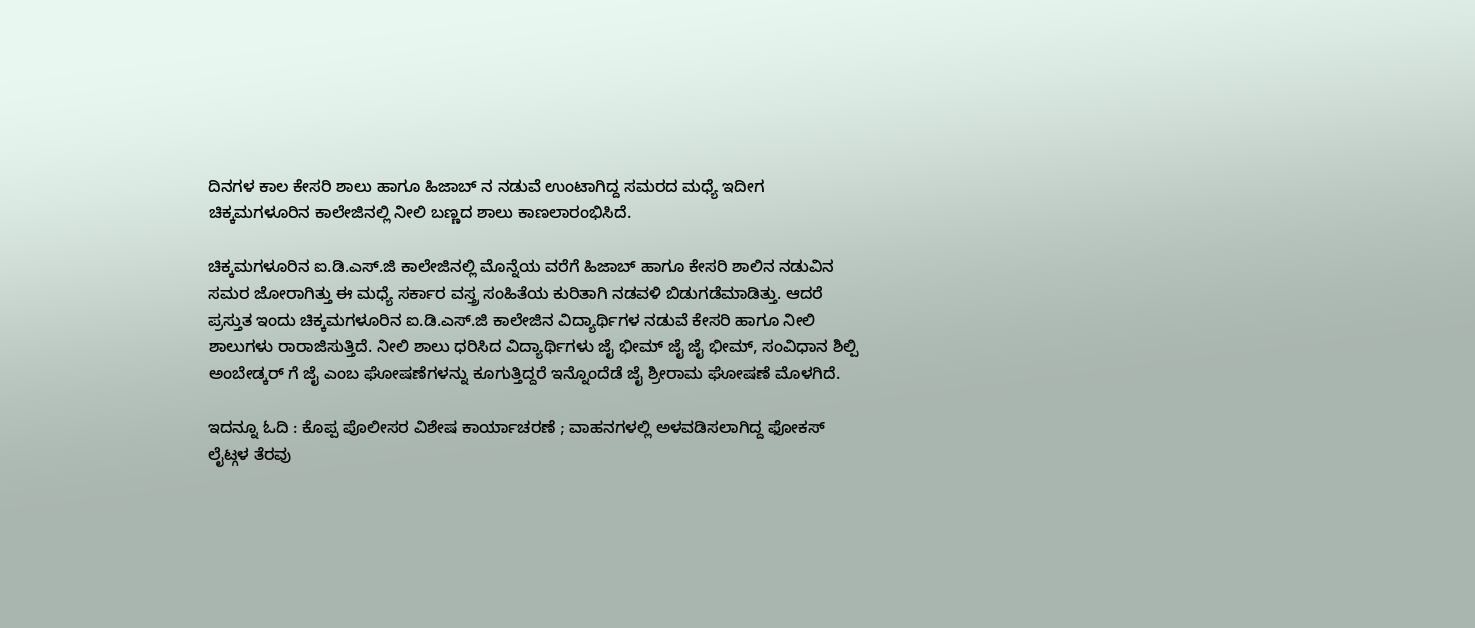ದಿನಗಳ ಕಾಲ ಕೇಸರಿ ಶಾಲು ಹಾಗೂ ಹಿಜಾಬ್ ನ ನಡುವೆ ಉಂಟಾಗಿದ್ದ ಸಮರದ ಮಧ್ಯೆ ಇದೀಗ ಚಿಕ್ಕಮಗಳೂರಿನ ಕಾಲೇಜಿನಲ್ಲಿ ನೀಲಿ ಬಣ್ಣದ ಶಾಲು ಕಾಣಲಾರಂಭಿಸಿದೆ.

ಚಿಕ್ಕಮಗಳೂರಿನ ಐ.ಡಿ.ಎಸ್.ಜಿ ಕಾಲೇಜಿನಲ್ಲಿ ಮೊನ್ನೆಯ ವರೆಗೆ ಹಿಜಾಬ್ ಹಾಗೂ ಕೇಸರಿ ಶಾಲಿನ ನಡುವಿನ ಸಮರ ಜೋರಾಗಿತ್ತು ಈ ಮಧ್ಯೆ ಸರ್ಕಾರ ವಸ್ತ್ರ ಸಂಹಿತೆಯ ಕುರಿತಾಗಿ ನಡವಳಿ ಬಿಡುಗಡೆಮಾಡಿತ್ತು. ಆದರೆ ಪ್ರಸ್ತುತ ಇಂದು ಚಿಕ್ಕಮಗಳೂರಿನ ಐ.ಡಿ.ಎಸ್.ಜಿ ಕಾಲೇಜಿನ ವಿದ್ಯಾರ್ಥಿಗಳ ನಡುವೆ ಕೇಸರಿ ಹಾಗೂ ನೀಲಿ ಶಾಲುಗಳು ರಾರಾಜಿಸುತ್ತಿದೆ. ನೀಲಿ ಶಾಲು ಧರಿಸಿದ ವಿದ್ಯಾರ್ಥಿಗಳು ಜೈ ಭೀಮ್ ಜೈ ಜೈ ಭೀಮ್, ಸಂವಿಧಾನ ಶಿಲ್ಪಿ ಅಂಬೇಡ್ಕರ್ ಗೆ ಜೈ ಎಂಬ ಘೋಷಣೆಗಳನ್ನು ಕೂಗುತ್ತಿದ್ದರೆ ಇನ್ನೊಂದೆಡೆ ಜೈ ಶ್ರೀರಾಮ ಘೋಷಣೆ ಮೊಳಗಿದೆ.

ಇದನ್ನೂ ಓದಿ : ಕೊಪ್ಪ ಪೊಲೀಸರ ವಿಶೇಷ ಕಾರ್ಯಾಚರಣೆ ; ವಾಹನಗಳಲ್ಲಿ ಅಳವಡಿಸಲಾಗಿದ್ದ ಫೋಕಸ್ ಲೈಟ್ಗಳ ತೆರವು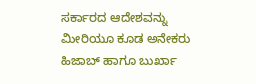ಸರ್ಕಾರದ ಆದೇಶವನ್ನು ಮೀರಿಯೂ ಕೂಡ ಅನೇಕರು ಹಿಜಾಬ್ ಹಾಗೂ ಬುರ್ಖಾ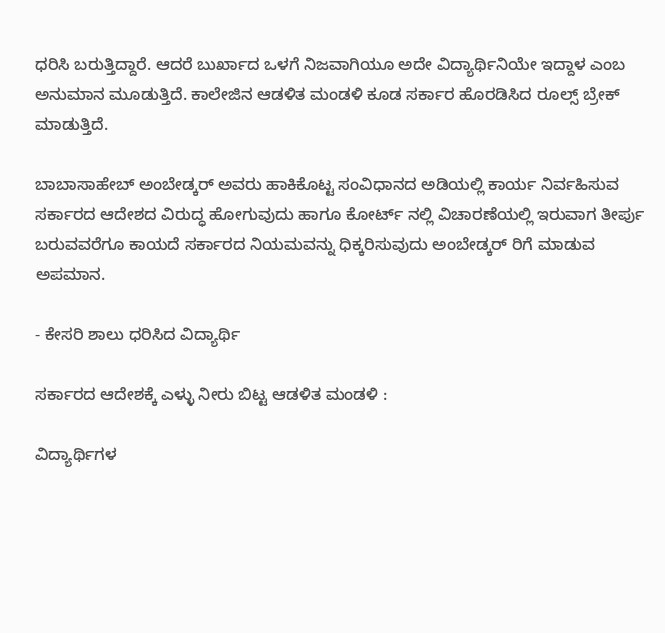ಧರಿಸಿ ಬರುತ್ತಿದ್ದಾರೆ. ಆದರೆ ಬುರ್ಖಾದ ಒಳಗೆ ನಿಜವಾಗಿಯೂ ಅದೇ ವಿದ್ಯಾರ್ಥಿನಿಯೇ ಇದ್ದಾಳ ಎಂಬ ಅನುಮಾನ ಮೂಡುತ್ತಿದೆ. ಕಾಲೇಜಿನ ಆಡಳಿತ ಮಂಡಳಿ ಕೂಡ ಸರ್ಕಾರ ಹೊರಡಿಸಿದ ರೂಲ್ಸ್ ಬ್ರೇಕ್ ಮಾಡುತ್ತಿದೆ.

ಬಾಬಾಸಾಹೇಬ್ ಅಂಬೇಡ್ಕರ್ ಅವರು ಹಾಕಿಕೊಟ್ಟ ಸಂವಿಧಾನದ ಅಡಿಯಲ್ಲಿ ಕಾರ್ಯ ನಿರ್ವಹಿಸುವ ಸರ್ಕಾರದ ಆದೇಶದ ವಿರುದ್ಧ ಹೋಗುವುದು ಹಾಗೂ ಕೋರ್ಟ್ ನಲ್ಲಿ ವಿಚಾರಣೆಯಲ್ಲಿ ಇರುವಾಗ ತೀರ್ಪು ಬರುವವರೆಗೂ ಕಾಯದೆ ಸರ್ಕಾರದ ನಿಯಮವನ್ನು ಧಿಕ್ಕರಿಸುವುದು ಅಂಬೇಡ್ಕರ್ ರಿಗೆ ಮಾಡುವ ಅಪಮಾನ.

- ಕೇಸರಿ ಶಾಲು ಧರಿಸಿದ ವಿದ್ಯಾರ್ಥಿ

ಸರ್ಕಾರದ ಆದೇಶಕ್ಕೆ ಎಳ್ಳು ನೀರು ಬಿಟ್ಟ ಆಡಳಿತ ಮಂಡಳಿ :

ವಿದ್ಯಾರ್ಥಿಗಳ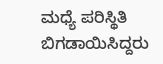ಮಧ್ಯೆ ಪರಿಸ್ಥಿತಿ ಬಿಗಡಾಯಿಸಿದ್ದರು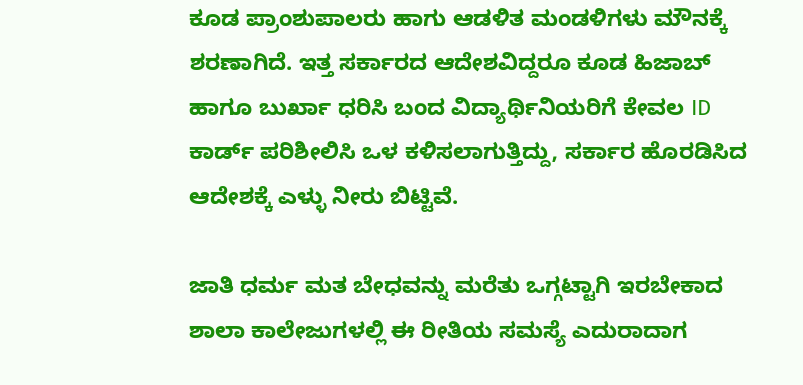ಕೂಡ ಪ್ರಾಂಶುಪಾಲರು ಹಾಗು ಆಡಳಿತ ಮಂಡಳಿಗಳು ಮೌನಕ್ಕೆ ಶರಣಾಗಿದೆ. ಇತ್ತ ಸರ್ಕಾರದ ಆದೇಶವಿದ್ದರೂ ಕೂಡ ಹಿಜಾಬ್ ಹಾಗೂ ಬುರ್ಖಾ ಧರಿಸಿ ಬಂದ ವಿದ್ಯಾರ್ಥಿನಿಯರಿಗೆ ಕೇವಲ ID ಕಾರ್ಡ್ ಪರಿಶೀಲಿಸಿ ಒಳ ಕಳಿಸಲಾಗುತ್ತಿದ್ದು, ಸರ್ಕಾರ ಹೊರಡಿಸಿದ ಆದೇಶಕ್ಕೆ ಎಳ್ಳು ನೀರು ಬಿಟ್ಟಿವೆ.

ಜಾತಿ ಧರ್ಮ ಮತ ಬೇಧವನ್ನು ಮರೆತು ಒಗ್ಗಟ್ಟಾಗಿ ಇರಬೇಕಾದ ಶಾಲಾ ಕಾಲೇಜುಗಳಲ್ಲಿ ಈ ರೀತಿಯ ಸಮಸ್ಯೆ ಎದುರಾದಾಗ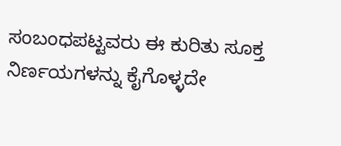ಸಂಬಂಧಪಟ್ಟವರು ಈ ಕುರಿತು ಸೂಕ್ತ ನಿರ್ಣಯಗಳನ್ನು ಕೈಗೊಳ್ಳದೇ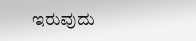ಇರುವುದು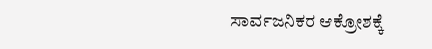ಸಾರ್ವಜನಿಕರ ಆಕ್ರೋಶಕ್ಕೆ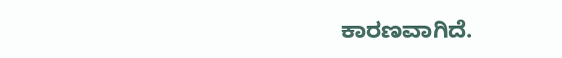ಕಾರಣವಾಗಿದೆ.